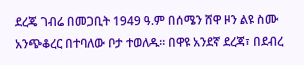ደረጄ ገብሬ በመጋቢት 1949 ዓ.ም በሰሜን ሸዋ ዞን ልዩ ስሙ አንጭቆረር በተባለው ቦታ ተወለዱ። በዋዩ አንደኛ ደረጃ፣ በደብረ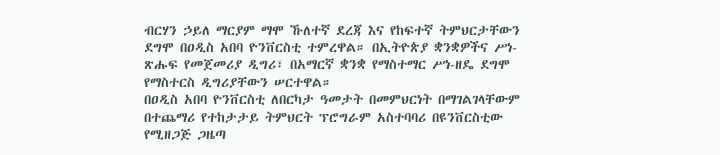ብርሃን ኃይለ ማርያም ማሞ ኹለተኛ ደረጃ እና የከፍተኛ ትምህርታቸውን ደግሞ በዐዲስ አበባ ዮንቨርስቲ ተምረዋል። በኢትዮጵያ ቋንቋዎችና ሥነ-ጽሑፍ የመጀመሪያ ዲግሪ፣ በአማርኛ ቋንቋ የማስተማር ሥነ-ዘዴ ደግሞ የማስተርስ ዲግሪያቸውን ሠርተዋል።
በዐዲስ አበባ ዮንቨርስቲ ለበርካታ ዓመታት በመምህርነት በማገልገላቸውም በተጨማሪ የተከታታይ ትምህርት ፕሮግራም አስተባባሪ በዩንቨርስቲው የሚዘጋጅ ጋዜጣ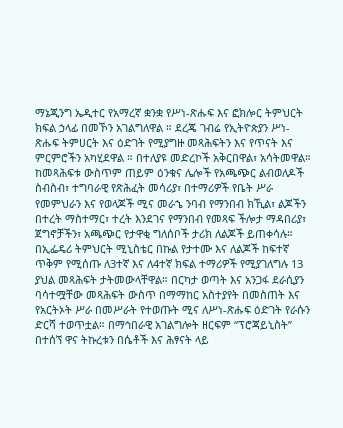ማኔጂንግ ኤዲተር የአማረኛ ቋንቋ የሥነ-ጽሑፍ እና ፎክሎር ትምህርት ክፍል ኃላፊ በመኾን አገልግለዋል ። ደረጄ ገብሬ የኢትዮጵያን ሥነ-ጽሑፍ ትምሀርት እና ዕድገት የሚያግዙ መጻሕፍትን እና የጥናት እና ምርምሮችን አካሂደዋል ። በተለያዩ መድረኮች አቅርበዋል፣ አሳትመዋል። ከመጻሕፍቱ ውስጥም ጠይም ዕንቁና ሌሎች የአጫጭር ልብወለዶች ስብስብ፣ ተግባራዊ የጽሕፈት መሳሪያ፣ በተማሪዎች የቤት ሥራ የመምህራን እና የወላጆች ሚና መራኄ ንባብ የማንበብ ክኺል፣ ልጆችን በተረት ማስተማር፣ ተረት እንደገና የማንበብ የመጻፍ ችሎታ ማዳበሪያ፣ ጀግኖቻችን፣ አጫጭር የታዋቂ ግለሰቦች ታሪክ ለልጆች ይጠቀሳሉ። በኢፌዴሪ ትምህርት ሚኒስቴር በኩል የታተሙ እና ለልጆች ከፍተኛ ጥቅም የሚሰጡ ለ3ተኛ እና ለ4ተኛ ክፍል ተማሪዎች የሚያገለግሉ 13 ያህል መጻሕፍት ታትመውላቸዋል። በርካታ ወጣት እና አንጋፋ ደራሲያን ባሳተሟቸው መጻሕፍት ውስጥ በማማከር አስተያየት በመስጠት እና የአርትኦት ሥራ በመሥራት የተወጡት ሚና ለሥነ-ጽሑፍ ዕድገት የራሱን ድርሻ ተወጥቷል። በማኅበራዊ አገልግሎት ዘርፍም “ፕሮጃይኒስት” በተሰኘ ዋና ትኩረቱን በሴቶች እና ሕፃናት ላይ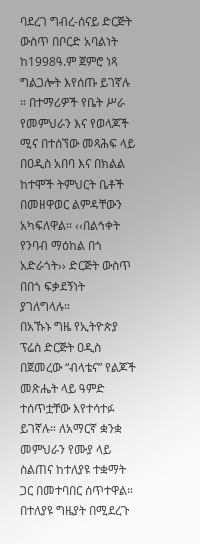ባደረገ ግብረ-ሰናይ ድርጅት ውስጥ በቦርድ አባልነት ከ1998ዓ.ም ጀምሮ ነጻ ግልጋሎት እየሰጡ ይገኛሉ ። በተማሪዎች የቤት ሥራ የመምህራን እና የወላጆች ሚና በተሰኘው መጻሕፍ ላይ በዐዲስ አበባ እና በክልል ከተሞች ትምህርት ቤቶች በመዘዋወር ልምዳቸውን አካፍለዋል። ‹‹በልኅቀት የንባብ ማዕከል በጎ አድራጎት›› ድርጅት ውስጥ በበጎ ፍቃደኝነት ያገለግላሉ።
በአኹኑ ግዜ የኢትዮጵያ ፕሬስ ድርጅት ዐዲስ በጀመረው “ብላቴና” የልጆች መጽሔት ላይ ዓምድ ተሰጥቷቸው እየተሳተፉ ይገኛሉ። ለአማርኛ ቋንቋ መምህራን የሙያ ላይ ስልጠና ከተለያዩ ተቋማት ጋር በመተባበር ሰጥተዋል። በተለያዩ ግዜያት በሚደረጉ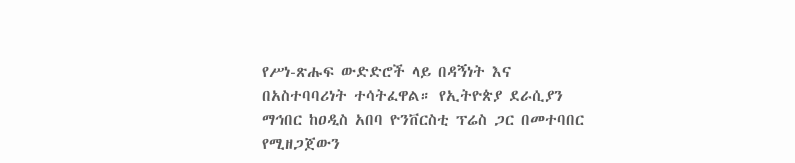የሥነ-ጽሑፍ ውድድሮች ላይ በዳኝነት እና በአስተባባሪነት ተሳትፈዋል። የኢትዮጵያ ደራሲያን ማኅበር ከዐዲስ አበባ ዮንቨርስቲ ፕሬስ ጋር በመተባበር የሚዘጋጀውን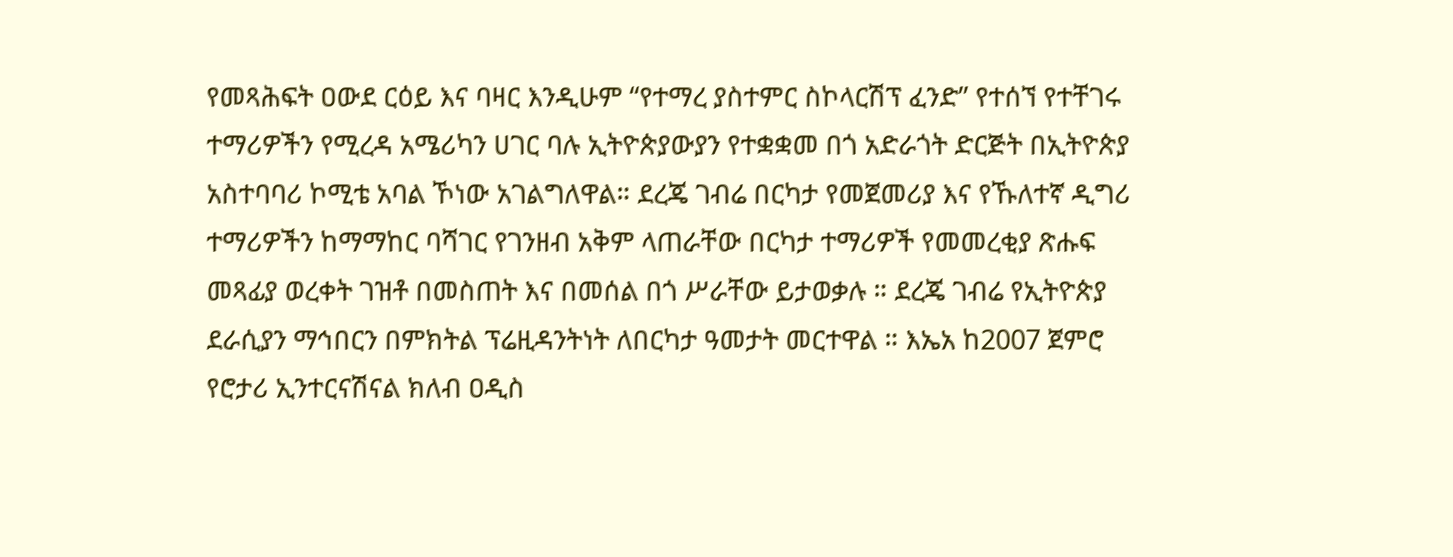የመጻሕፍት ዐውደ ርዕይ እና ባዛር እንዲሁም “የተማረ ያስተምር ስኮላርሽፕ ፈንድ” የተሰኘ የተቸገሩ ተማሪዎችን የሚረዳ አሜሪካን ሀገር ባሉ ኢትዮጵያውያን የተቋቋመ በጎ አድራጎት ድርጅት በኢትዮጵያ አስተባባሪ ኮሚቴ አባል ኾነው አገልግለዋል። ደረጄ ገብሬ በርካታ የመጀመሪያ እና የኹለተኛ ዲግሪ ተማሪዎችን ከማማከር ባሻገር የገንዘብ አቅም ላጠራቸው በርካታ ተማሪዎች የመመረቂያ ጽሑፍ መጻፊያ ወረቀት ገዝቶ በመስጠት እና በመሰል በጎ ሥራቸው ይታወቃሉ ። ደረጄ ገብሬ የኢትዮጵያ ደራሲያን ማኅበርን በምክትል ፕሬዚዳንትነት ለበርካታ ዓመታት መርተዋል ። እኤአ ከ2007 ጀምሮ የሮታሪ ኢንተርናሽናል ክለብ ዐዲስ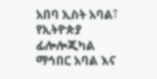አበባ ኢስት አባል፣ የኢትዮጵያ ፊሎሎጂካል ማኅበር አባል እና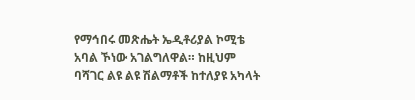የማኅበሩ መጽሔት ኤዲቶሪያል ኮሚቴ አባል ኾነው አገልግለዋል። ከዚህም ባሻገር ልዩ ልዩ ሽልማቶች ከተለያዩ አካላት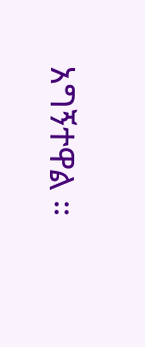አግኝተዋል ።